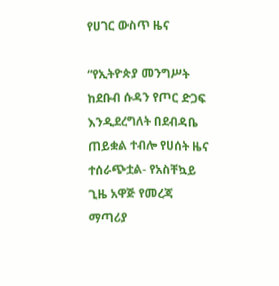የሀገር ውስጥ ዜና

“የኢትዮጵያ መንግሥት ከደቡብ ሱዳን የጦር ድጋፍ እንዲደረግለት በደብዳቤ ጠይቋል ተብሎ የሀሰት ዜና ተሰራጭቷል- የአስቸኳይ ጊዜ አዋጅ የመረጃ ማጣሪያ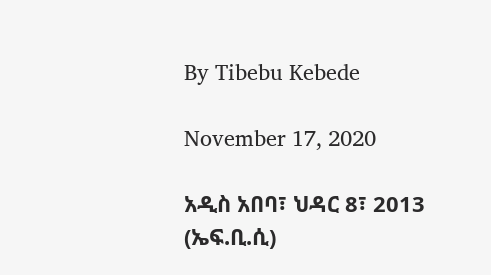By Tibebu Kebede

November 17, 2020

አዲስ አበባ፣ ህዳር 8፣ 2013 (ኤፍ.ቢ.ሲ)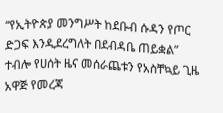“የኢትዮጵያ መንግሥት ከደቡብ ሱዳን የጦር ድጋፍ እንዲደረግለት በደብዳቤ ጠይቋል” ተብሎ የሀሰት ዜና መሰራጨቱን የአስቸኳይ ጊዜ አዋጅ የመረጃ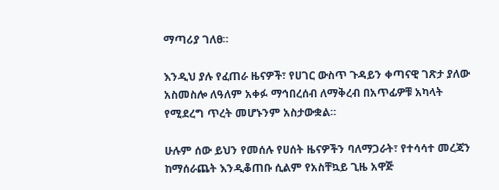ማጣሪያ ገለፀ።

እንዲህ ያሉ የፈጠራ ዜናዎች፣ የሀገር ውስጥ ጉዳይን ቀጣናዊ ገጽታ ያለው አስመስሎ ለዓለም አቀፉ ማኅበረሰብ ለማቅረብ በአጥፊዎቹ አካላት የሚደረግ ጥረት መሆኑንም አስታውቋል።

ሁሉም ሰው ይህን የመሰሉ የሀሰት ዜናዎችን ባለማጋራት፣ የተሳሳተ መረጃን ከማሰራጨት እንዲቆጠቡ ሲልም የአስቸኳይ ጊዜ አዋጅ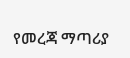የመረጃ ማጣሪያ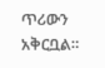ጥሪውን አቅርቧል።